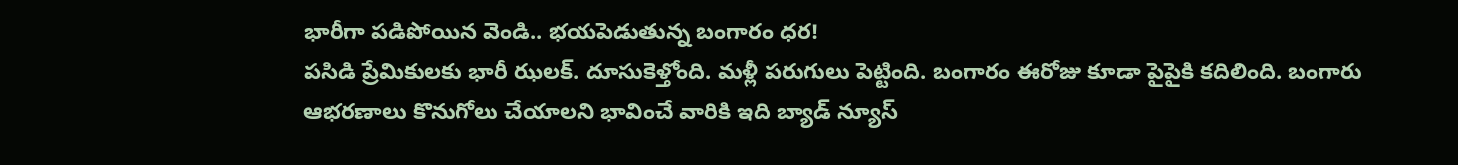భారీగా పడిపోయిన వెండి.. భయపెడుతున్న బంగారం ధర!
పసిడి ప్రేమికులకు భారీ ఝలక్. దూసుకెళ్తోంది. మళ్లీ పరుగులు పెట్టింది. బంగారం ఈరోజు కూడా పైపైకి కదిలింది. బంగారు ఆభరణాలు కొనుగోలు చేయాలని భావించే వారికి ఇది బ్యాడ్ న్యూస్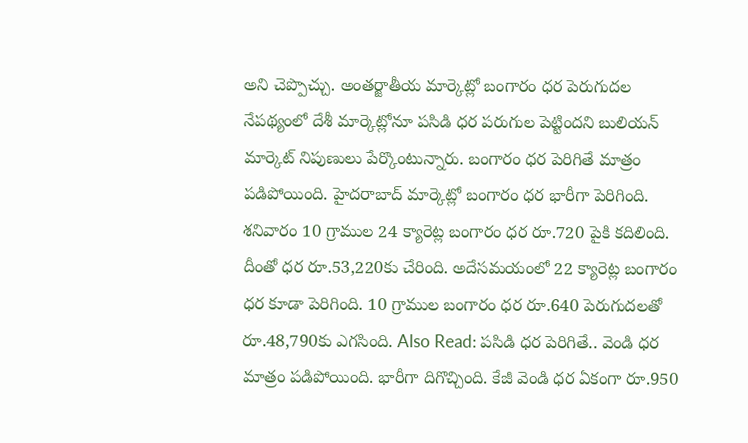అని చెప్పొచ్చు. అంతర్జాతీయ మార్కెట్లో బంగారం ధర పెరుగుదల నేపథ్యంలో దేశీ మార్కెట్లోనూ పసిడి ధర పరుగుల పెట్టిందని బులియన్ మార్కెట్ నిపుణులు పేర్కొంటున్నారు. బంగారం ధర పెరిగితే మాత్రం పడిపోయింది. హైదరాబాద్ మార్కెట్లో బంగారం ధర భారీగా పెరిగింది. శనివారం 10 గ్రాముల 24 క్యారెట్ల బంగారం ధర రూ.720 పైకి కదిలింది. దీంతో ధర రూ.53,220కు చేరింది. అదేసమయంలో 22 క్యారెట్ల బంగారం ధర కూడా పెరిగింది. 10 గ్రాముల బంగారం ధర రూ.640 పెరుగుదలతో రూ.48,790కు ఎగసింది. Also Read: పసిడి ధర పెరిగితే.. వెండి ధర మాత్రం పడిపోయింది. భారీగా దిగొచ్చింది. కేజీ వెండి ధర ఏకంగా రూ.950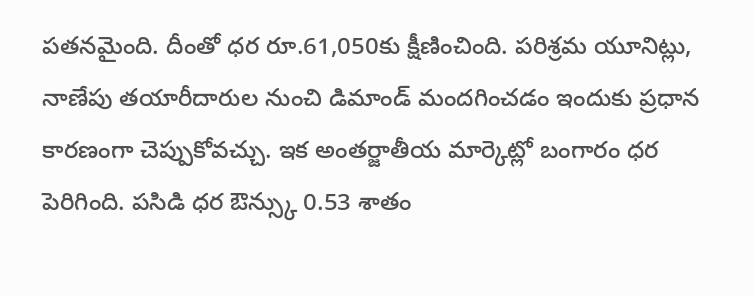పతనమైంది. దీంతో ధర రూ.61,050కు క్షీణించింది. పరిశ్రమ యూనిట్లు, నాణేపు తయారీదారుల నుంచి డిమాండ్ మందగించడం ఇందుకు ప్రధాన కారణంగా చెప్పుకోవచ్చు. ఇక అంతర్జాతీయ మార్కెట్లో బంగారం ధర పెరిగింది. పసిడి ధర ఔన్స్కు 0.53 శాతం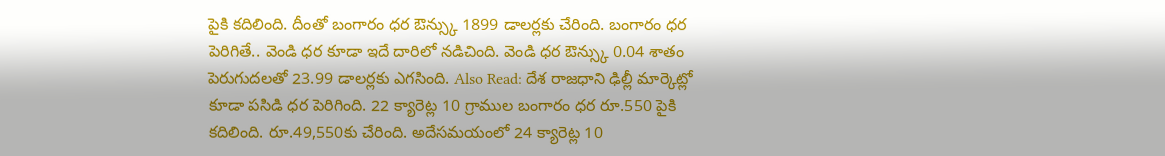పైకి కదిలింది. దీంతో బంగారం ధర ఔన్స్కు 1899 డాలర్లకు చేరింది. బంగారం ధర పెరిగితే.. వెండి ధర కూడా ఇదే దారిలో నడిచింది. వెండి ధర ఔన్స్కు 0.04 శాతం పెరుగుదలతో 23.99 డాలర్లకు ఎగసింది. Also Read: దేశ రాజధాని ఢిల్లీ మార్కెట్లో కూడా పసిడి ధర పెరిగింది. 22 క్యారెట్ల 10 గ్రాముల బంగారం ధర రూ.550 పైకి కదిలింది. రూ.49,550కు చేరింది. అదేసమయంలో 24 క్యారెట్ల 10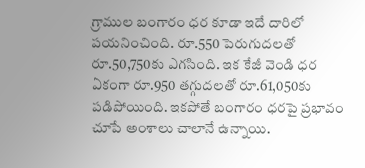గ్రాముల బంగారం ధర కూడా ఇదే దారిలో పయనించింది. రూ.550 పెరుగుదలతో రూ.50,750కు ఎగసింది. ఇక కేజీ వెండి ధర ఏకంగా రూ.950 తగ్గుదలతో రూ.61,050కు పడిపోయింది. ఇకపోతే బంగారం ధరపై ప్రభావం చూపే అంశాలు చాలానే ఉన్నాయి.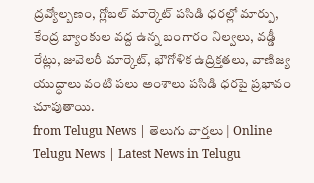ద్రవ్యోల్బణం, గ్లోబల్ మార్కెట్ పసిడి ధరల్లో మార్పు, కేంద్ర బ్యాంకుల వద్ద ఉన్న బంగారం నిల్వలు, వడ్డీ రేట్లు, జువెలరీ మార్కెట్, భౌగోళిక ఉద్రిక్తతలు, వాణిజ్య యుద్ధాలు వంటి పలు అంశాలు పసిడి ధరపై ప్రభావం చూపుతాయి.
from Telugu News | తెలుగు వార్తలు | Online Telugu News | Latest News in Telugu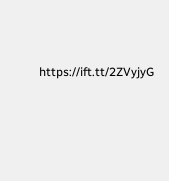https://ift.tt/2ZVyjyG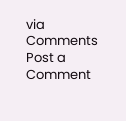via
Comments
Post a Comment